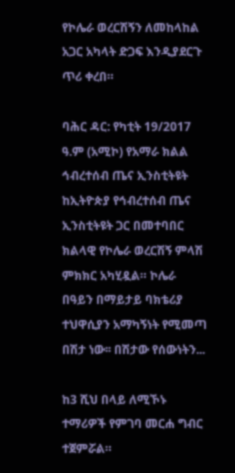የኮሌራ ወረርሽኝን ለመከላከል አጋር አካላት ድጋፍ እንዲያደርጉ ጥሪ ቀረበ።

ባሕር ዳር: የካቲት 19/2017 ዓ.ም (አሚኮ) የአማራ ክልል ኅብረተሰብ ጤና ኢንስቲትዩት ከኢትዮጵያ የኅብረተሰብ ጤና ኢንስቲትዩት ጋር በመተባበር ክልላዊ የኮሌራ ወረርሽኝ ምላሽ ምክክር አካሂዷል። ኮሌራ በዓይን በማይታይ ባክቴሪያ ተህዋሲያን አማካኝነት የሚመጣ በሽታ ነው፡፡ በሽታው የሰውነትን...

ከ3 ሺህ በላይ ለሚኾኑ ተማሪዎች የምገባ መርሐ ግብር ተጀምሯል።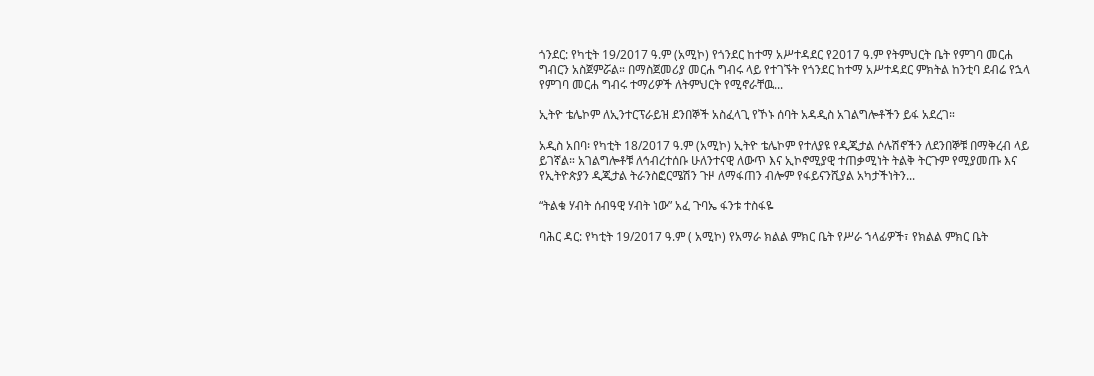ጎንደር: የካቲት 19/2017 ዓ.ም (አሚኮ) የጎንደር ከተማ አሥተዳደር የ2017 ዓ.ም የትምህርት ቤት የምገባ መርሐ ግብርን አስጀምሯል። በማስጀመሪያ መርሐ ግብሩ ላይ የተገኙት የጎንደር ከተማ አሥተዳደር ምክትል ከንቲባ ደብሬ የኋላ የምገባ መርሐ ግብሩ ተማሪዎች ለትምህርት የሚኖራቸዉ...

ኢትዮ ቴሌኮም ለኢንተርፕራይዝ ደንበኞች አስፈላጊ የኾኑ ሰባት አዳዲስ አገልግሎቶችን ይፋ አደረገ።

አዲስ አበባ፡ የካቲት 18/2017 ዓ.ም (አሚኮ) ኢትዮ ቴሌኮም የተለያዩ የዲጂታል ሶሉሽኖችን ለደንበኞቹ በማቅረብ ላይ ይገኛል። አገልግሎቶቹ ለኅብረተሰቡ ሁለንተናዊ ለውጥ እና ኢኮኖሚያዊ ተጠቃሚነት ትልቅ ትርጉም የሚያመጡ እና የኢትዮጵያን ዲጂታል ትራንስፎርሜሽን ጉዞ ለማፋጠን ብሎም የፋይናንሺያል አካታችነትን...

“ትልቁ ሃብት ሰብዓዊ ሃብት ነው” አፈ ጉባኤ ፋንቱ ተስፋዬ

ባሕር ዳር: የካቲት 19/2017 ዓ.ም ( አሚኮ) የአማራ ክልል ምክር ቤት የሥራ ኀላፊዎች፣ የክልል ምክር ቤት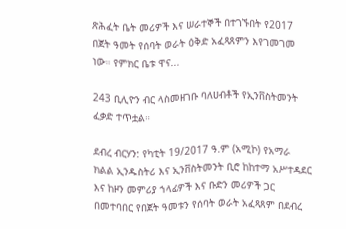ጽሕፈት ቤት መሪዎች እና ሠራተኞች በተገኙበት የ2017 በጀት ዓመት የሰባት ወራት ዕቅድ አፈጻጸምን እየገመገመ ነው። የምክር ቤቱ ዋና...

243 ቢሊዮን ብር ላስመዘገቡ ባለሀብቶች የኢንቨስትመንት ፈቃድ ተጥቷል።

ደብረ ብርሃን: የካቲት 19/2017 ዓ.ም (አሚኮ) የአማራ ክልል ኢንዱስትሪ እና ኢንቨስትመንት ቢሮ ከከተማ አሥተዳደር እና ከዞን መምሪያ ኀላፊዎች እና ቡድን መሪዎች ጋር በመተባበር የበጀት ዓመቱን የሰባት ወራት አፈጻጸም በደብረ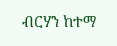ብርሃን ከተማ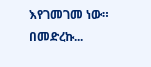እየገመገመ ነው። በመድረኩ...